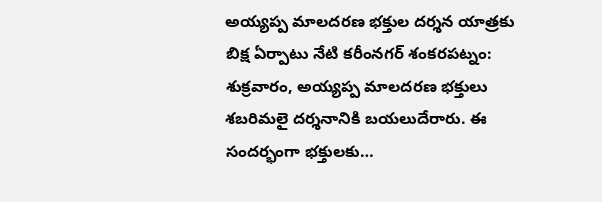అయ్యప్ప మాలదరణ భక్తుల దర్శన యాత్రకు బిక్ష ఏర్పాటు నేటి కరీంనగర్ శంకరపట్నం: శుక్రవారం, అయ్యప్ప మాలదరణ భక్తులు శబరిమలై దర్శనానికి బయలుదేరారు. ఈ సందర్భంగా భక్తులకు…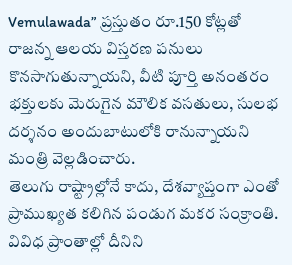Vemulawada” ప్రస్తుతం రూ.150 కోట్లతో రాజన్న ఆలయ విస్తరణ పనులు కొనసాగుతున్నాయని, వీటి పూర్తి అనంతరం భక్తులకు మెరుగైన మౌలిక వసతులు, సులభ దర్శనం అందుబాటులోకి రానున్నాయని మంత్రి వెల్లడించారు.
తెలుగు రాష్ట్రాల్లోనే కాదు, దేశవ్యాప్తంగా ఎంతో ప్రాముఖ్యత కలిగిన పండుగ మకర సంక్రాంతి. వివిధ ప్రాంతాల్లో దీనిని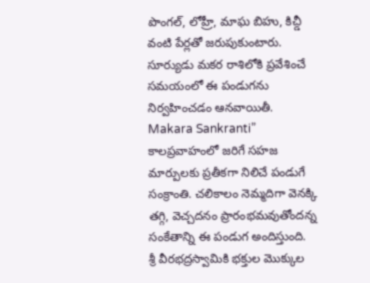పొంగల్, లోహ్రీ, మాఘ బిహు, కిచ్డీ వంటి పేర్లతో జరుపుకుంటారు. సూర్యుడు మకర రాశిలోకి ప్రవేశించే సమయంలో ఈ పండుగను నిర్వహించడం ఆనవాయితీ.
Makara Sankranti” కాలప్రవాహంలో జరిగే సహజ మార్పులకు ప్రతీకగా నిలిచే పండుగే సంక్రాంతి. చలికాలం నెమ్మదిగా వెనక్కి తగ్గి, వెచ్చదనం ప్రారంభమవుతోందన్న సంకేతాన్ని ఈ పండుగ అందిస్తుంది.
శ్రీ వీరభద్రస్వామికి భక్తుల మొక్కుల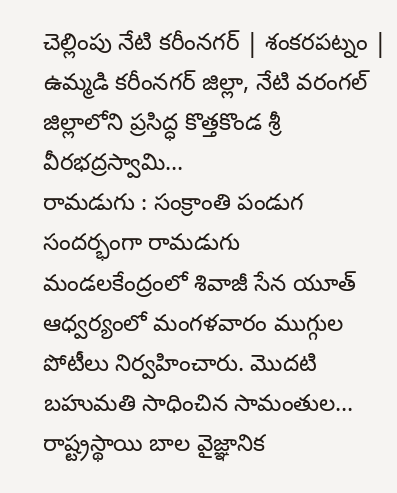చెల్లింపు నేటి కరీంనగర్ | శంకరపట్నం | ఉమ్మడి కరీంనగర్ జిల్లా, నేటి వరంగల్ జిల్లాలోని ప్రసిద్ధ కొత్తకొండ శ్రీ వీరభద్రస్వామి…
రామడుగు : సంక్రాంతి పండుగ సందర్భంగా రామడుగు మండలకేంద్రంలో శివాజీ సేన యూత్ ఆధ్వర్యంలో మంగళవారం ముగ్గుల పోటీలు నిర్వహించారు. మొదటి బహుమతి సాధించిన సామంతుల…
రాష్ట్రస్థాయి బాల వైజ్ఞానిక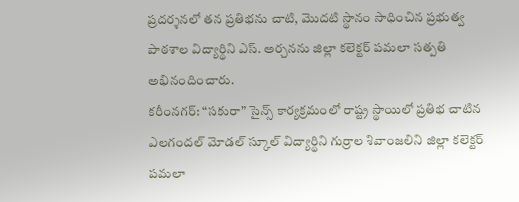ప్రదర్శనలో తన ప్రతిభను చాటి, మొదటి స్థానం సాధించిన ప్రభుత్వ పాఠశాల విద్యార్థిని ఎస్. అర్చనను జిల్లా కలెక్టర్ పమలా సత్పతి అభినందించారు.
కరీంనగర్: “సకురా” సైన్స్ కార్యక్రమంలో రాష్ట్ర స్థాయిలో ప్రతిభ చాటిన ఎలగందల్ మోడల్ స్కూల్ విద్యార్థిని గుర్రాల శివాంజలిని జిల్లా కలెక్టర్ పమలా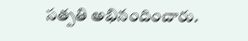సత్పతి అభినందించారు.